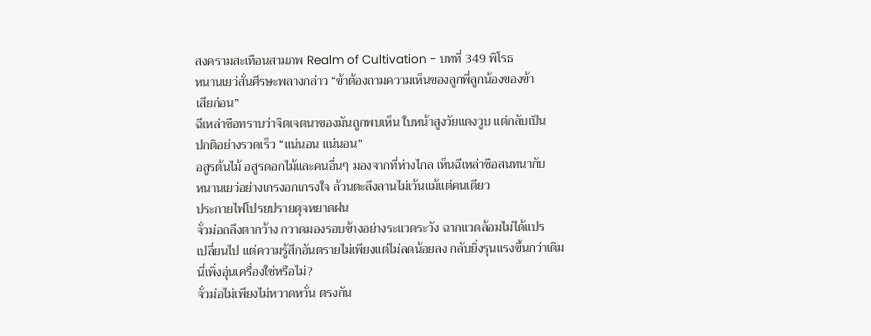สงครามสะเทือนสามภพ Realm of Cultivation - บทที่ 349 พิโรธ
หนานเยว่สั่นศีรษะพลางกล่าว “ข้าต้องถามความเห็นของลูกพี่ลูกน้องของข้า
เสียก่อน”
ฉีเหล่าซือทราบว่าจิตเจตนาของมันถูกพบเห็น ใบหน้าสูงวัยแดงวูบ แต่กลับเป็น
ปกติอย่างรวดเร็ว “แน่นอน แน่นอน”
อสูรต้นไม้ อสูรดอกไม้และคนอื่นๆ มองจากที่ห่างไกล เห็นฉีเหล่าซือสนทนากับ
หนานเยว่อย่างเกรงอกเกรงใจ ล้วนตะลึงลานไม่เว้นแม้แต่คนเดียว
ประกายไฟโปรยปรายดุจหยาดฝน
จั่วม่อถลึงตากว้าง กวาดมองรอบข้างอย่างระแวดระวัง ฉากแวดล้อมไม่ได้แปร
เปลี่ยนไป แต่ความรู้สึกอันตรายไม่เพียงแต่ไม่ลดน้อยลง กลับยิ่งรุนแรงขึ้นกว่าเดิม
นี่เพิ่งอุ่นเครื่องใช่หรือไม่?
จั่วม่อไม่เพียงไม่หวาดหวั่น ตรงกัน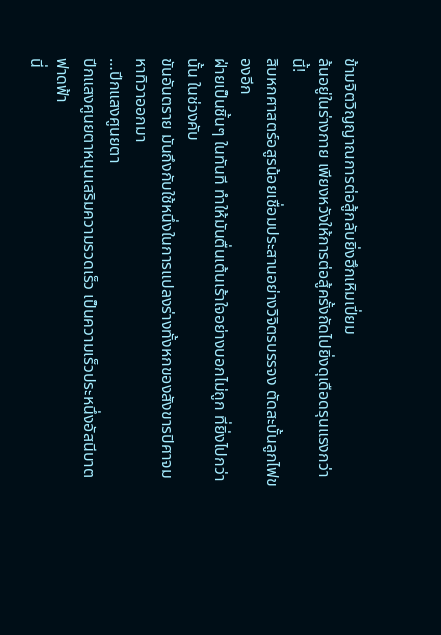ข้ามจิตวิญญาณการต่อสู้กลับยิ่งฮึกเหิมเปี่ยม
ล้นอยู่ในร่างกาย เพียงหวังให้การต่อสู้ครั้งถัดไปยิ่งดุเดือดรุนแรงกว่านี้!
สิบหกศาสตร์อสูรน้อยเชื่อมประสานอย่างวิจิตรบรรจง ตัดสะบั้นลูกไฟของอีก
ฝ่ายเป็นชิ้นๆ ในทันที ทำให้มันตื่นเต้นเร้าใจอย่างบอกไม่ถูก ที่ยิ่งไปกว่านั้น ในช่วงคับ
ขันอันตราย มันถึงกับใช้หนึ่งในการแปลงร่างทั้งหกของสังขารปิศาจมหาทิวาออกมา
…ปีกแสงศูนยตา
ปีกแสงศูนยตาหนุนเสริมความรวดเร็ว เป็นความเร็วประหนึ่งอัสนีบาตฟาดฟ้า
นี่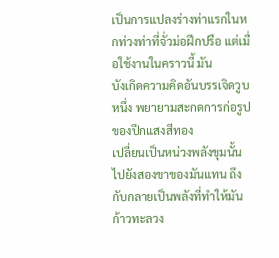เป็นการแปลงร่างท่าแรกในหกท่วงท่าที่จั่วม่อฝึกปรือ แต่เมื่อใช้งานในคราวนี้ มัน
บังเกิดความคิดอันบรรเจิดวูบหนึ่ง พยายามสะกดการก่อรูปของปีกแสงสีทอง
เปลี่ยนเป็นหน่วงพลังขุมนั้นไปยังสองขาของมันแทน ถึงกับกลายเป็นพลังที่ทำให้มัน
ก้าวทะลวง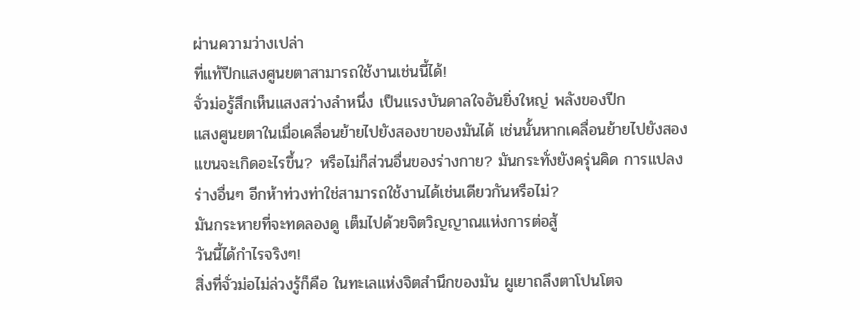ผ่านความว่างเปล่า
ที่แท้ปีกแสงศูนยตาสามารถใช้งานเช่นนี้ได้!
จั่วม่อรู้สึกเห็นแสงสว่างลำหนึ่ง เป็นแรงบันดาลใจอันยิ่งใหญ่ พลังของปีก
แสงศูนยตาในเมื่อเคลื่อนย้ายไปยังสองขาของมันได้ เช่นนั้นหากเคลื่อนย้ายไปยังสอง
แขนจะเกิดอะไรขึ้น? หรือไม่ก็ส่วนอื่นของร่างกาย? มันกระทั่งยังครุ่นคิด การแปลง
ร่างอื่นๆ อีกห้าท่วงท่าใช่สามารถใช้งานได้เช่นเดียวกันหรือไม่?
มันกระหายที่จะทดลองดู เต็มไปด้วยจิตวิญญาณแห่งการต่อสู้
วันนี้ได้กำไรจริงๆ!
สิ่งที่จั่วม่อไม่ล่วงรู้ก็คือ ในทะเลแห่งจิตสำนึกของมัน ผูเยาถลึงตาโปนโตจ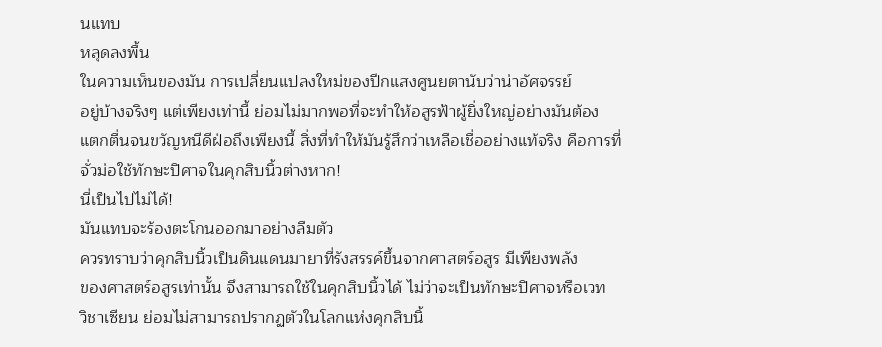นแทบ
หลุดลงพื้น
ในความเห็นของมัน การเปลี่ยนแปลงใหม่ของปีกแสงศูนยตานับว่าน่าอัศจรรย์
อยู่บ้างจริงๆ แต่เพียงเท่านี้ ย่อมไม่มากพอที่จะทำให้อสูรฟ้าผู้ยิ่งใหญ่อย่างมันต้อง
แตกตื่นจนขวัญหนีดีฝ่อถึงเพียงนี้ สิ่งที่ทำให้มันรู้สึกว่าเหลือเชื่ออย่างแท้จริง คือการที่
จั่วม่อใช้ทักษะปิศาจในคุกสิบนิ้วต่างหาก!
นี่เป็นไปไม่ได้!
มันแทบจะร้องตะโกนออกมาอย่างลืมตัว
ควรทราบว่าคุกสิบนิ้วเป็นดินแดนมายาที่รังสรรค์ขึ้นจากศาสตร์อสูร มีเพียงพลัง
ของศาสตร์อสูรเท่านั้น จึงสามารถใช้ในคุกสิบนิ้วได้ ไม่ว่าจะเป็นทักษะปิศาจหรือเวท
วิชาเซียน ย่อมไม่สามารถปรากฏตัวในโลกแห่งคุกสิบนิ้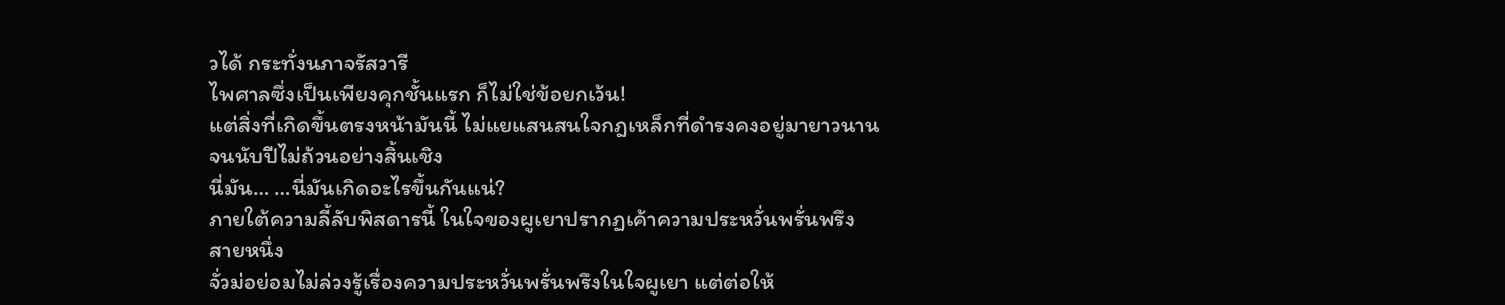วได้ กระทั่งนภาจรัสวารี
ไพศาลซึ่งเป็นเพียงคุกชั้นแรก ก็ไม่ใช่ข้อยกเว้น!
แต่สิ่งที่เกิดขึ้นตรงหน้ามันนี้ ไม่แยแสนสนใจกฎเหล็กที่ดำรงคงอยู่มายาวนาน
จนนับปีไม่ถ้วนอย่างสิ้นเชิง
นี่มัน… …นี่มันเกิดอะไรขึ้นกันแน่?
ภายใต้ความลี้ลับพิสดารนี้ ในใจของผูเยาปรากฏเค้าความประหวั่นพรั่นพรึง
สายหนึ่ง
จั่วม่อย่อมไม่ล่วงรู้เรื่องความประหวั่นพรั่นพรึงในใจผูเยา แต่ต่อให้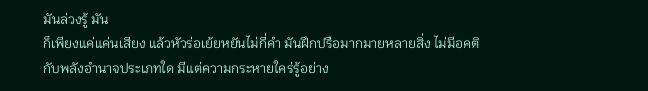มันล่วงรู้ มัน
ก็เพียงแค่แค่นเสียง แล้วหัวร่อเย้ยหยันไม่กี่คำ มันฝึกปรือมากมายหลายสิ่ง ไม่มีอคติ
กับพลังอำนาจประเภทใด มีแต่ความกระหายใคร่รู้อย่าง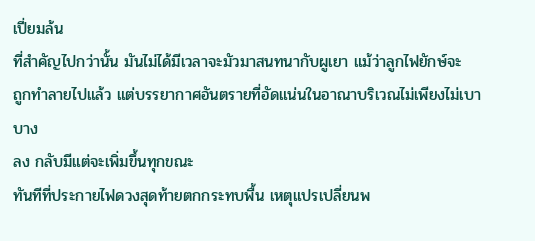เปี่ยมล้น
ที่สำคัญไปกว่านั้น มันไม่ได้มีเวลาจะมัวมาสนทนากับผูเยา แม้ว่าลูกไฟยักษ์จะ
ถูกทำลายไปแล้ว แต่บรรยากาศอันตรายที่อัดแน่นในอาณาบริเวณไม่เพียงไม่เบาบาง
ลง กลับมีแต่จะเพิ่มขึ้นทุกขณะ
ทันทีที่ประกายไฟดวงสุดท้ายตกกระทบพื้น เหตุแปรเปลี่ยนพ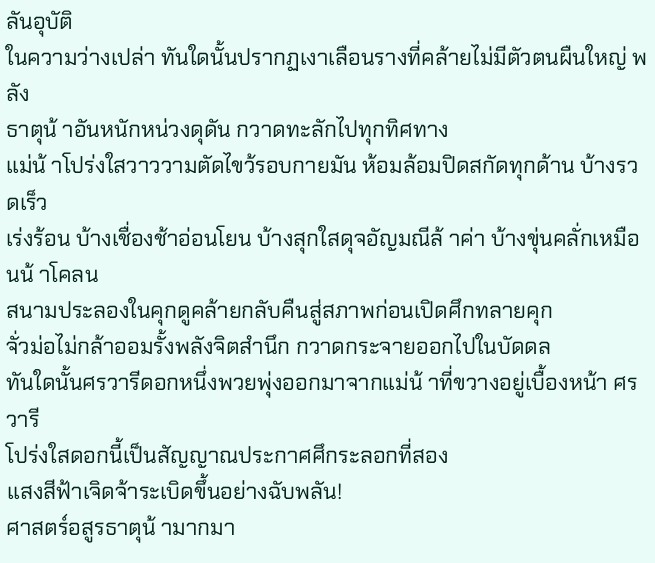ลันอุบัติ
ในความว่างเปล่า ทันใดนั้นปรากฏเงาเลือนรางที่คล้ายไม่มีตัวตนผืนใหญ่ พลัง
ธาตุน้ าอันหนักหน่วงดุดัน กวาดทะลักไปทุกทิศทาง
แม่น้ าโปร่งใสวาววามตัดไขว้รอบกายมัน ห้อมล้อมปิดสกัดทุกด้าน บ้างรวดเร็ว
เร่งร้อน บ้างเชื่องช้าอ่อนโยน บ้างสุกใสดุจอัญมณีล้ าค่า บ้างขุ่นคลั่กเหมือนน้ าโคลน
สนามประลองในคุกดูคล้ายกลับคืนสู่สภาพก่อนเปิดศึกทลายคุก
จั่วม่อไม่กล้าออมรั้งพลังจิตสำนึก กวาดกระจายออกไปในบัดดล
ทันใดนั้นศรวารีดอกหนึ่งพวยพุ่งออกมาจากแม่น้ าที่ขวางอยู่เบื้องหน้า ศรวารี
โปร่งใสดอกนี้เป็นสัญญาณประกาศศึกระลอกที่สอง
แสงสีฟ้าเจิดจ้าระเบิดขึ้นอย่างฉับพลัน!
ศาสตร์อสูรธาตุน้ ามากมา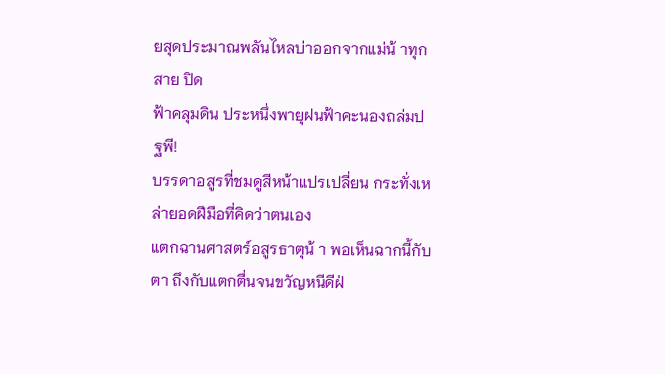ยสุดประมาณพลันไหลบ่าออกจากแม่น้ าทุกสาย ปิด
ฟ้าคลุมดิน ประหนึ่งพายุฝนฟ้าคะนองถล่มปฐพี!
บรรดาอสูรที่ชมดูสีหน้าแปรเปลี่ยน กระทั่งเหล่ายอดฝีมือที่คิดว่าตนเอง
แตกฉานศาสตร์อสูรธาตุน้ า พอเห็นฉากนี้กับตา ถึงกับแตกตื่นจนขวัญหนีดีฝ่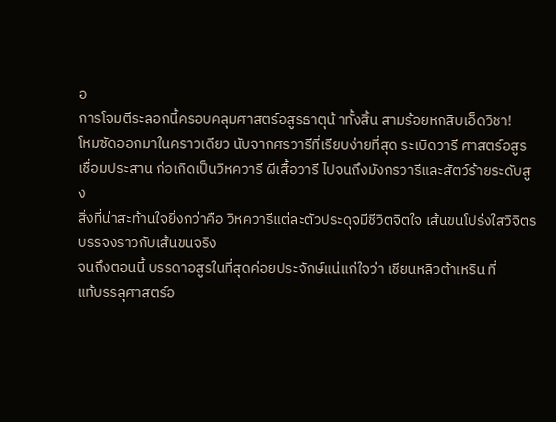อ
การโจมตีระลอกนี้ครอบคลุมศาสตร์อสูรธาตุน้ าทั้งสิ้น สามร้อยหกสิบเอ็ดวิชา!
โหมซัดออกมาในคราวเดียว นับจากศรวารีที่เรียบง่ายที่สุด ระเบิดวารี ศาสตร์อสูร
เชื่อมประสาน ก่อเกิดเป็นวิหควารี ผีเสื้อวารี ไปจนถึงมังกรวารีและสัตว์ร้ายระดับสูง
สิ่งที่น่าสะท้านใจยิ่งกว่าคือ วิหควารีแต่ละตัวประดุจมีชีวิตจิตใจ เส้นขนโปร่งใสวิจิตร
บรรจงราวกับเส้นขนจริง
จนถึงตอนนี้ บรรดาอสูรในที่สุดค่อยประจักษ์แน่แก่ใจว่า เชียนหลิวต้าเหริน ที่
แท้บรรลุศาสตร์อ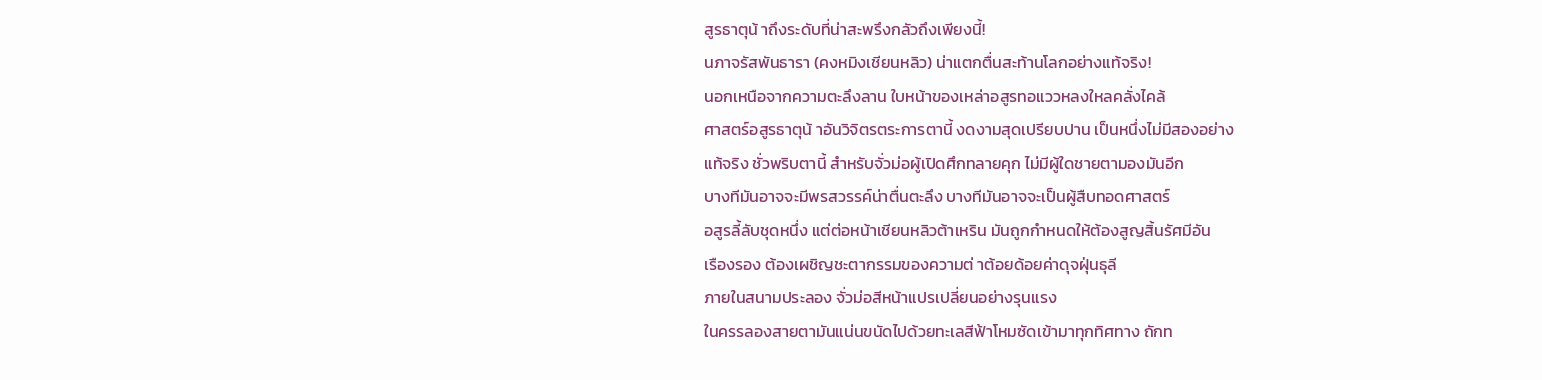สูรธาตุน้ าถึงระดับที่น่าสะพรึงกลัวถึงเพียงนี้!
นภาจรัสพันธารา (คงหมิงเชียนหลิว) น่าแตกตื่นสะท้านโลกอย่างแท้จริง!
นอกเหนือจากความตะลึงลาน ใบหน้าของเหล่าอสูรทอแววหลงใหลคลั่งไคล้
ศาสตร์อสูรธาตุน้ าอันวิจิตรตระการตานี้ งดงามสุดเปรียบปาน เป็นหนึ่งไม่มีสองอย่าง
แท้จริง ชั่วพริบตานี้ สำหรับจั่วม่อผู้เปิดศึกทลายคุก ไม่มีผู้ใดชายตามองมันอีก
บางทีมันอาจจะมีพรสวรรค์น่าตื่นตะลึง บางทีมันอาจจะเป็นผู้สืบทอดศาสตร์
อสูรลี้ลับชุดหนึ่ง แต่ต่อหน้าเชียนหลิวต้าเหริน มันถูกกำหนดให้ต้องสูญสิ้นรัศมีอัน
เรืองรอง ต้องเผชิญชะตากรรมของความต่ าต้อยด้อยค่าดุจฝุ่นธุลี
ภายในสนามประลอง จั่วม่อสีหน้าแปรเปลี่ยนอย่างรุนแรง
ในครรลองสายตามันแน่นขนัดไปด้วยทะเลสีฟ้าโหมซัดเข้ามาทุกทิศทาง ถักท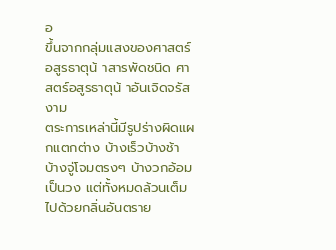อ
ขึ้นจากกลุ่มแสงของศาสตร์อสูรธาตุน้ าสารพัดชนิด ศาสตร์อสูรธาตุน้ าอันเจิดจรัสงาม
ตระการเหล่านี้มีรูปร่างผิดแผกแตกต่าง บ้างเร็วบ้างช้า บ้างจู่โจมตรงๆ บ้างวกอ้อม
เป็นวง แต่ทั้งหมดล้วนเต็มไปด้วยกลิ่นอันตราย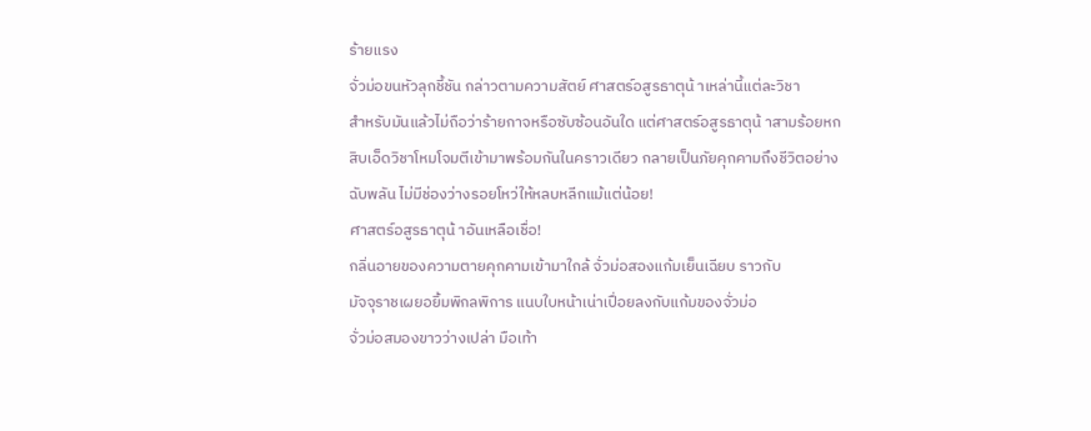ร้ายแรง
จั่วม่อขนหัวลุกชี้ชัน กล่าวตามความสัตย์ ศาสตร์อสูรธาตุน้ าเหล่านี้แต่ละวิชา
สำหรับมันแล้วไม่ถือว่าร้ายกาจหรือซับซ้อนอันใด แต่ศาสตร์อสูรธาตุน้ าสามร้อยหก
สิบเอ็ดวิชาโหมโจมตีเข้ามาพร้อมกันในคราวเดียว กลายเป็นภัยคุกคามถึงชีวิตอย่าง
ฉับพลัน ไม่มีช่องว่างรอยโหว่ให้หลบหลีกแม้แต่น้อย!
ศาสตร์อสูรธาตุน้ าอันเหลือเชื่อ!
กลิ่นอายของความตายคุกคามเข้ามาใกล้ จั่วม่อสองแก้มเย็นเฉียบ ราวกับ
มัจจุราชเผยอยิ้มพิกลพิการ แนบใบหน้าเน่าเปื่อยลงกับแก้มของจั่วม่อ
จั่วม่อสมองขาวว่างเปล่า มือเท้า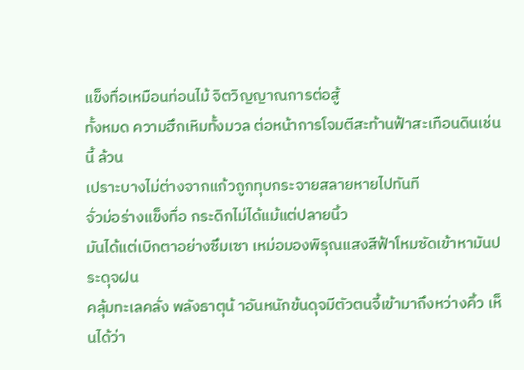แข็งทื่อเหมือนท่อนไม้ จิตวิญญาณการต่อสู้
ทั้งหมด ความฮึกเหิมทั้งมวล ต่อหน้าการโจมตีสะท้านฟ้าสะเทือนดินเช่นนี้ ล้วน
เปราะบางไม่ต่างจากแก้วถูกทุบกระจายสลายหายไปทันที
จั่วม่อร่างแข็งทื่อ กระดิกไม่ได้แม้แต่ปลายนิ้ว
มันได้แต่เบิกตาอย่างซึมเซา เหม่อมองพิรุณแสงสีฟ้าโหมซัดเข้าหามันประดุจฝน
คลุ้มทะเลคลั่ง พลังธาตุน้ าอันหนักข้นดุจมีตัวตนจี้เข้ามาถึงหว่างคิ้ว เห็นได้ว่า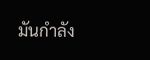มันกำลัง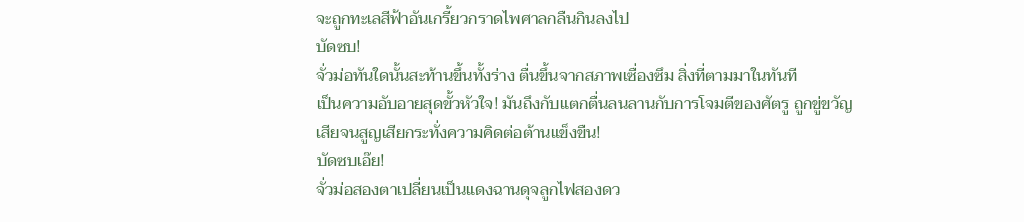จะถูกทะเลสีฟ้าอันเกรี้ยวกราดไพศาลกลืนกินลงไป
บัดซบ!
จั่วม่อทันใดนั้นสะท้านขึ้นทั้งร่าง ตื่นขึ้นจากสภาพเซื่องซึม สิ่งที่ตามมาในทันที
เป็นความอับอายสุดขั้วหัวใจ! มันถึงกับแตกตื่นลนลานกับการโจมตีของศัตรู ถูกขู่ขวัญ
เสียจนสูญเสียกระทั่งความคิดต่อต้านแข็งขืน!
บัดซบเอ๊ย!
จั่วม่อสองตาเปลี่ยนเป็นแดงฉานดุจลูกไฟสองดว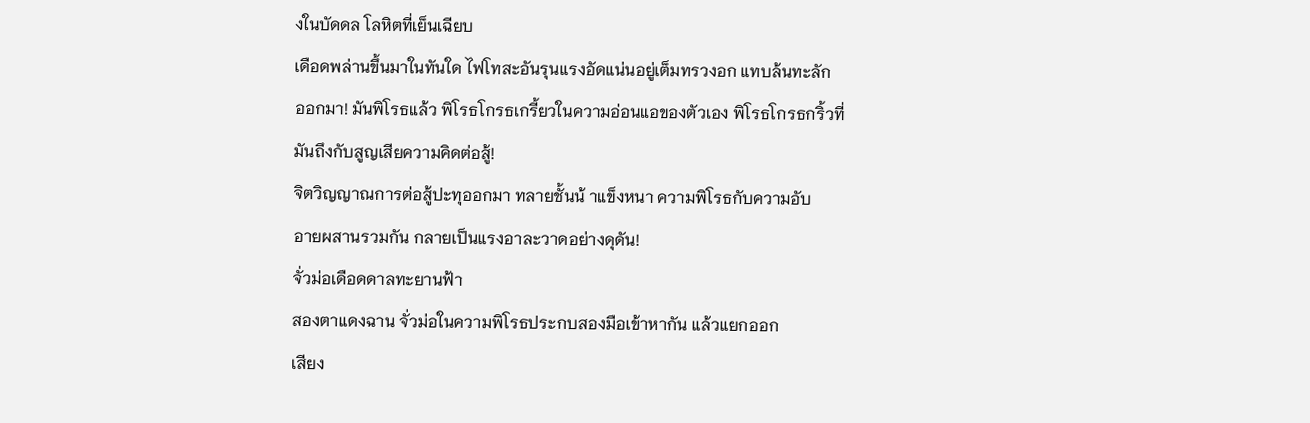งในบัดดล โลหิตที่เย็นเฉียบ
เดือดพล่านขึ้นมาในทันใด ไฟโทสะอันรุนแรงอัดแน่นอยู่เต็มทรวงอก แทบล้นทะลัก
ออกมา! มันพิโรธแล้ว พิโรธโกรธเกรี้ยวในความอ่อนแอของตัวเอง พิโรธโกรธกริ้วที่
มันถึงกับสูญเสียความคิดต่อสู้!
จิตวิญญาณการต่อสู้ปะทุออกมา ทลายชั้นน้ าแข็งหนา ความพิโรธกับความอับ
อายผสานรวมกัน กลายเป็นแรงอาละวาดอย่างดุดัน!
จั่วม่อเดือดดาลทะยานฟ้า
สองตาแดงฉาน จั่วม่อในความพิโรธประกบสองมือเข้าหากัน แล้วแยกออก
เสียง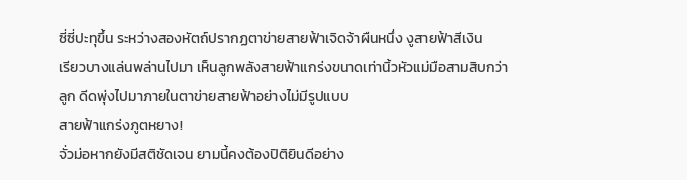ซี่ซี่ปะทุขึ้น ระหว่างสองหัตถ์ปรากฏตาข่ายสายฟ้าเจิดจ้าผืนหนึ่ง งูสายฟ้าสีเงิน
เรียวบางแล่นพล่านไปมา เห็นลูกพลังสายฟ้าแกร่งขนาดเท่านิ้วหัวแม่มือสามสิบกว่า
ลูก ดีดพุ่งไปมาภายในตาข่ายสายฟ้าอย่างไม่มีรูปแบบ
สายฟ้าแกร่งภูตหยาง!
จั่วม่อหากยังมีสติชัดเจน ยามนี้คงต้องปิติยินดีอย่าง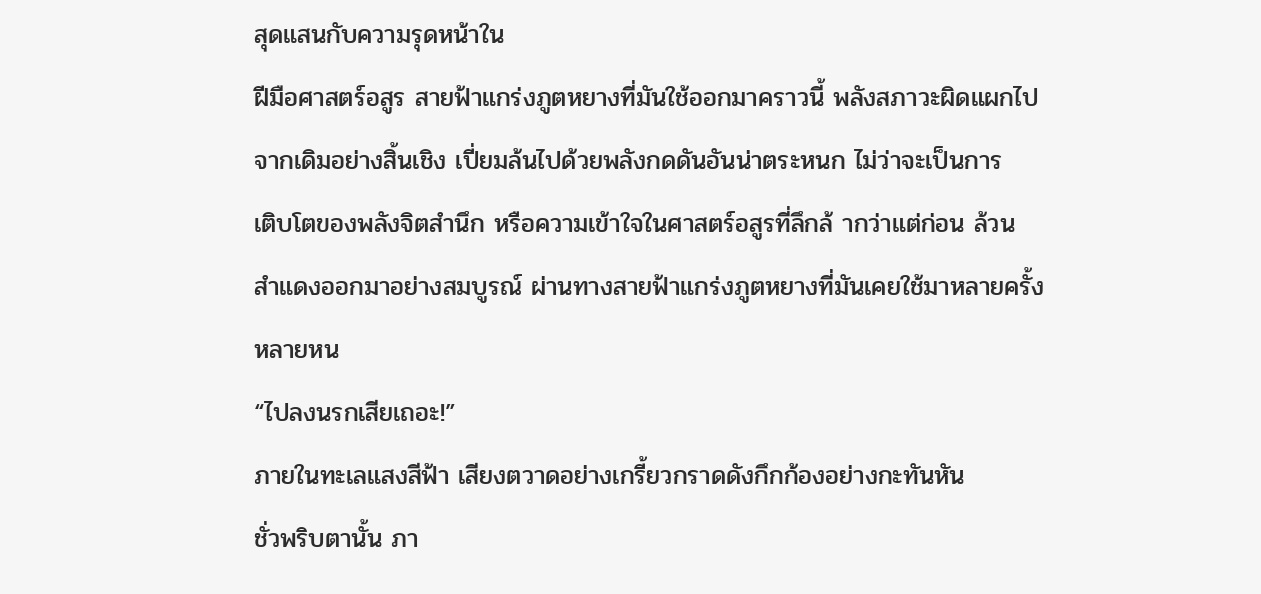สุดแสนกับความรุดหน้าใน
ฝีมือศาสตร์อสูร สายฟ้าแกร่งภูตหยางที่มันใช้ออกมาคราวนี้ พลังสภาวะผิดแผกไป
จากเดิมอย่างสิ้นเชิง เปี่ยมล้นไปด้วยพลังกดดันอันน่าตระหนก ไม่ว่าจะเป็นการ
เติบโตของพลังจิตสำนึก หรือความเข้าใจในศาสตร์อสูรที่ลึกล้ ากว่าแต่ก่อน ล้วน
สำแดงออกมาอย่างสมบูรณ์ ผ่านทางสายฟ้าแกร่งภูตหยางที่มันเคยใช้มาหลายครั้ง
หลายหน
“ไปลงนรกเสียเถอะ!”
ภายในทะเลแสงสีฟ้า เสียงตวาดอย่างเกรี้ยวกราดดังกึกก้องอย่างกะทันหัน
ชั่วพริบตานั้น ภา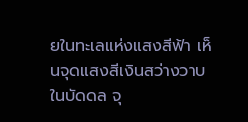ยในทะเลแห่งแสงสีฟ้า เห็นจุดแสงสีเงินสว่างวาบในบัดดล จุ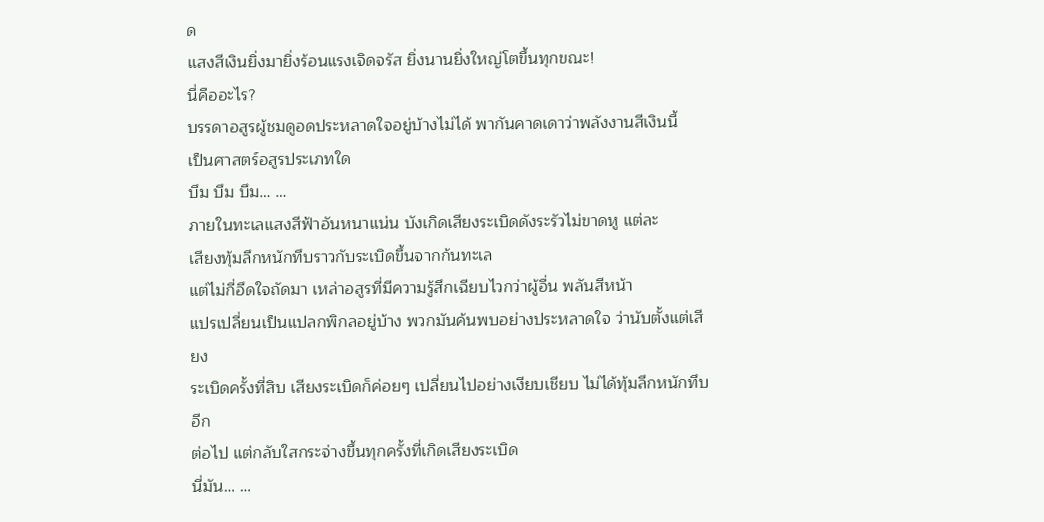ด
แสงสีเงินยิ่งมายิ่งร้อนแรงเจิดจรัส ยิ่งนานยิ่งใหญ่โตขึ้นทุกขณะ!
นี่คืออะไร?
บรรดาอสูรผู้ชมดูอดประหลาดใจอยู่บ้างไม่ได้ พากันคาดเดาว่าพลังงานสีเงินนี้
เป็นศาสตร์อสูรประเภทใด
บึม บึม บึม… …
ภายในทะเลแสงสีฟ้าอันหนาแน่น บังเกิดเสียงระเบิดดังระรัวไม่ขาดหู แต่ละ
เสียงทุ้มลึกหนักทึบราวกับระเบิดขึ้นจากก้นทะเล
แต่ไม่กี่อึดใจถัดมา เหล่าอสูรที่มีความรู้สึกเฉียบไวกว่าผู้อื่น พลันสีหน้า
แปรเปลี่ยนเป็นแปลกพิกลอยู่บ้าง พวกมันค้นพบอย่างประหลาดใจ ว่านับตั้งแต่เสียง
ระเบิดครั้งที่สิบ เสียงระเบิดก็ค่อยๆ เปลี่ยนไปอย่างเงียบเชียบ ไม่ได้ทุ้มลึกหนักทึบอีก
ต่อไป แต่กลับใสกระจ่างขึ้นทุกครั้งที่เกิดเสียงระเบิด
นี่มัน… …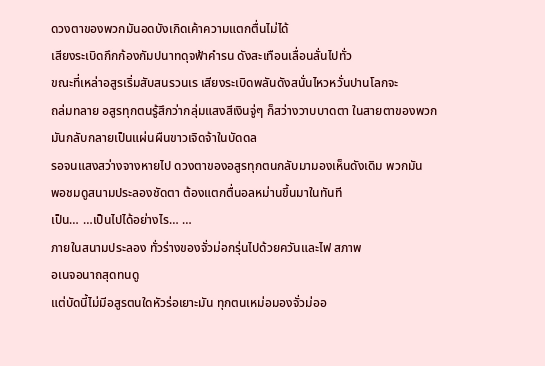ดวงตาของพวกมันอดบังเกิดเค้าความแตกตื่นไม่ได้
เสียงระเบิดกึกก้องกัมปนาทดุจฟ้าคำรน ดังสะเทือนเลื่อนลั่นไปทั่ว
ขณะที่เหล่าอสูรเริ่มสับสนรวนเร เสียงระเบิดพลันดังสนั่นไหวหวั่นปานโลกจะ
ถล่มทลาย อสูรทุกตนรู้สึกว่ากลุ่มแสงสีเงินจู่ๆ ก็สว่างวาบบาดตา ในสายตาของพวก
มันกลับกลายเป็นแผ่นผืนขาวเจิดจ้าในบัดดล
รอจนแสงสว่างจางหายไป ดวงตาของอสูรทุกตนกลับมามองเห็นดังเดิม พวกมัน
พอชมดูสนามประลองชัดตา ต้องแตกตื่นอลหม่านขึ้นมาในทันที
เป็น… …เป็นไปได้อย่างไร… …
ภายในสนามประลอง ทั่วร่างของจั่วม่อกรุ่นไปด้วยควันและไฟ สภาพ
อเนจอนาถสุดทนดู
แต่บัดนี้ไม่มีอสูรตนใดหัวร่อเยาะมัน ทุกตนเหม่อมองจั่วม่ออ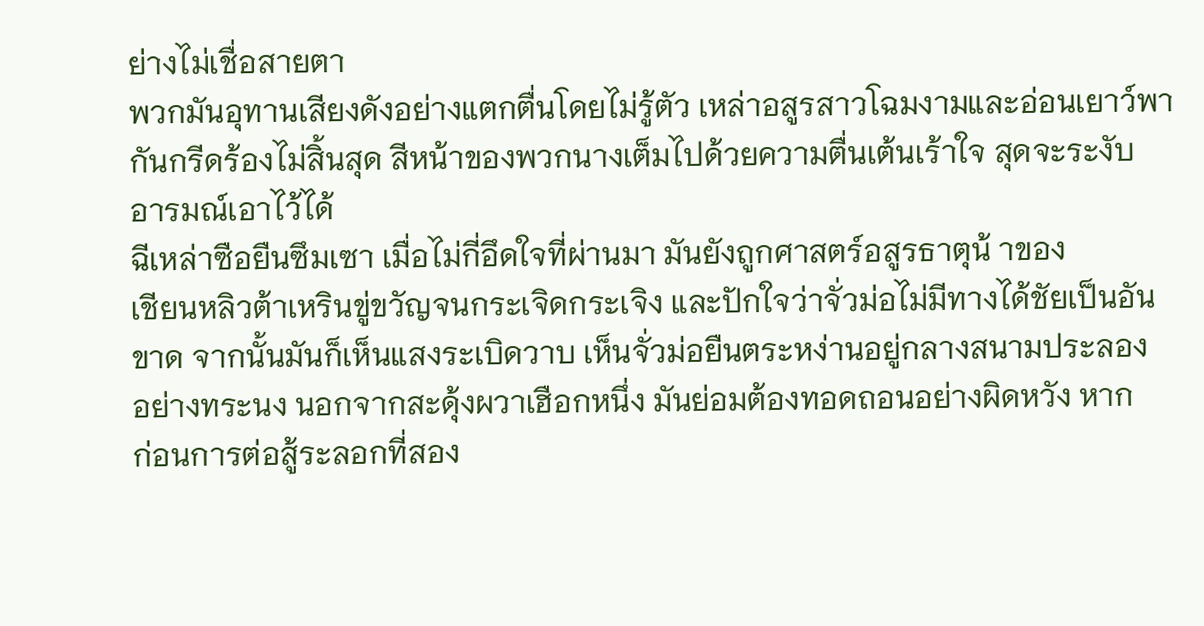ย่างไม่เชื่อสายตา
พวกมันอุทานเสียงดังอย่างแตกตื่นโดยไม่รู้ตัว เหล่าอสูรสาวโฉมงามและอ่อนเยาว์พา
กันกรีดร้องไม่สิ้นสุด สีหน้าของพวกนางเต็มไปด้วยความตื่นเต้นเร้าใจ สุดจะระงับ
อารมณ์เอาไว้ได้
ฉีเหล่าซือยืนซึมเซา เมื่อไม่กี่อึดใจที่ผ่านมา มันยังถูกศาสตร์อสูรธาตุน้ าของ
เชียนหลิวต้าเหรินขู่ขวัญจนกระเจิดกระเจิง และปักใจว่าจั่วม่อไม่มีทางได้ชัยเป็นอัน
ขาด จากนั้นมันก็เห็นแสงระเบิดวาบ เห็นจั่วม่อยืนตระหง่านอยู่กลางสนามประลอง
อย่างทระนง นอกจากสะดุ้งผวาเฮือกหนึ่ง มันย่อมต้องทอดถอนอย่างผิดหวัง หาก
ก่อนการต่อสู้ระลอกที่สอง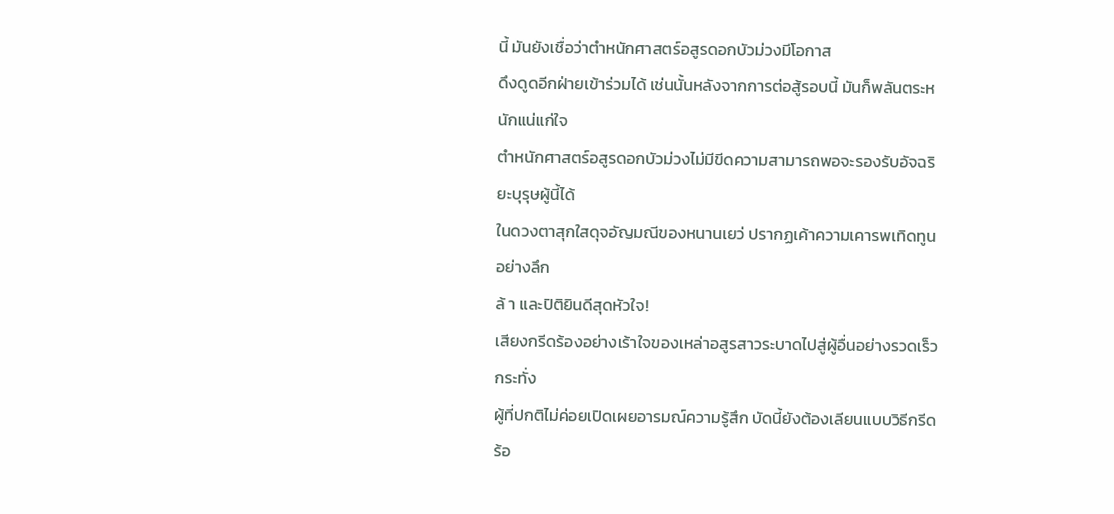นี้ มันยังเชื่อว่าตำหนักศาสตร์อสูรดอกบัวม่วงมีโอกาส
ดึงดูดอีกฝ่ายเข้าร่วมได้ เช่นนั้นหลังจากการต่อสู้รอบนี้ มันก็พลันตระหนักแน่แก่ใจ
ตำหนักศาสตร์อสูรดอกบัวม่วงไม่มีขีดความสามารถพอจะรองรับอัจฉริยะบุรุษผู้นี้ได้
ในดวงตาสุกใสดุจอัญมณีของหนานเยว่ ปรากฏเค้าความเคารพเทิดทูนอย่างลึก
ล้ า และปิติยินดีสุดหัวใจ!
เสียงกรีดร้องอย่างเร้าใจของเหล่าอสูรสาวระบาดไปสู่ผู้อื่นอย่างรวดเร็ว กระทั่ง
ผู้ที่ปกติไม่ค่อยเปิดเผยอารมณ์ความรู้สึก บัดนี้ยังต้องเลียนแบบวิธีกรีดร้อ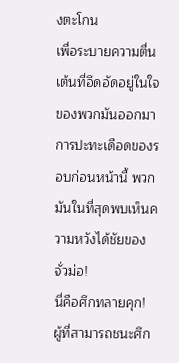งตะโกน
เพื่อระบายความตื่นเต้นที่อึดอัดอยู่ในใจของพวกมันออกมา
การปะทะเดือดของรอบก่อนหน้านี้ พวกมันในที่สุดพบเห็นความหวังได้ชัยของ
จั่วม่อ!
นี่คือศึกทลายคุก!
ผู้ที่สามารถชนะศึก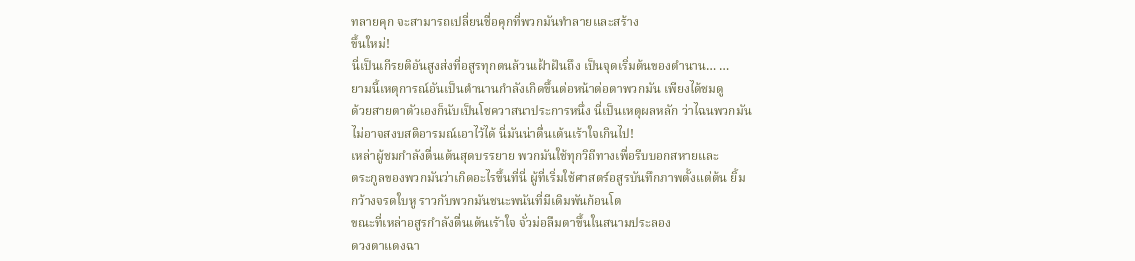ทลายคุก จะสามารถเปลี่ยนชื่อคุกที่พวกมันทำลายและสร้าง
ขึ้นใหม่!
นี่เป็นเกีรยติอันสูงส่งที่อสูรทุกตนล้วนเฝ้าฝันถึง เป็นจุดเริ่มต้นของตำนาน… …
ยามนี้เหตุการณ์อันเป็นตำนานกำลังเกิดขึ้นต่อหน้าต่อตาพวกมัน เพียงได้ชมดู
ด้วยสายตาตัวเองก็นับเป็นโชควาสนาประการหนึ่ง นี่เป็นเหตุผลหลัก ว่าไฉนพวกมัน
ไม่อาจสงบสติอารมณ์เอาไว้ได้ นี่มันน่าตื่นเต้นเร้าใจเกินไป!
เหล่าผู้ชมกำลังตื่นเต้นสุดบรรยาย พวกมันใช้ทุกวิถีทางเพื่อรีบบอกสหายและ
ตระกูลของพวกมันว่าเกิดอะไรขึ้นที่นี่ ผู้ที่เริ่มใช้ศาสตร์อสูรบันทึกภาพตั้งแต่ต้น ยิ้ม
กว้างจรดใบหู ราวกับพวกมันชนะพนันที่มีเดิมพันก้อนโต
ขณะที่เหล่าอสูรกำลังตื่นเต้นเร้าใจ จั่วม่อลืมตาขึ้นในสนามประลอง
ดวงตาแดงฉา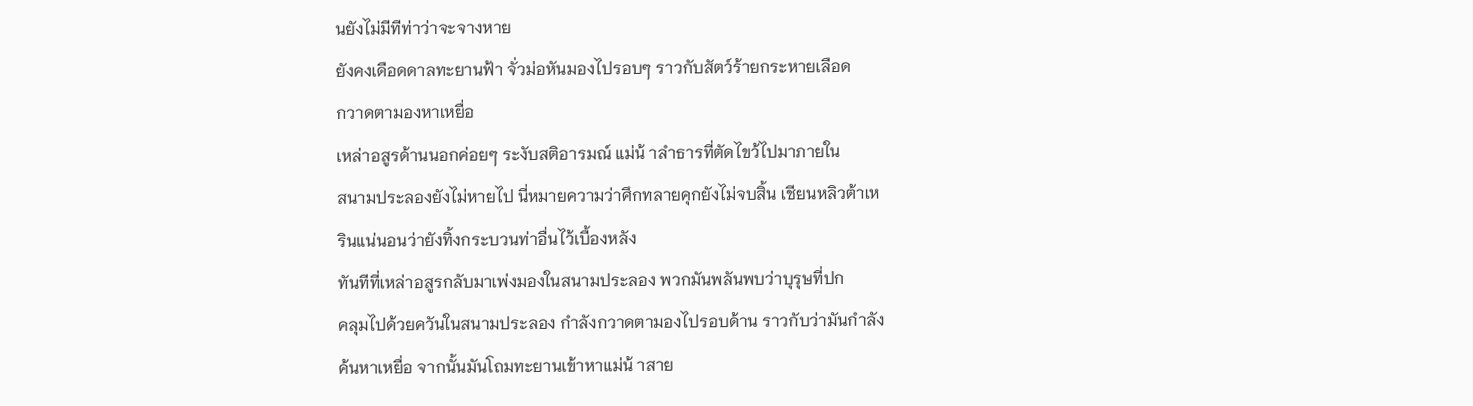นยังไม่มีทีท่าว่าจะจางหาย
ยังคงเดือดดาลทะยานฟ้า จั่วม่อหันมองไปรอบๆ ราวกับสัตว์ร้ายกระหายเลือด
กวาดตามองหาเหยื่อ
เหล่าอสูรด้านนอกค่อยๆ ระงับสติอารมณ์ แม่น้ าลำธารที่ตัดไขว้ไปมาภายใน
สนามประลองยังไม่หายไป นี่หมายความว่าศึกทลายคุกยังไม่จบสิ้น เชียนหลิวต้าเห
รินแน่นอนว่ายังทิ้งกระบวนท่าอื่นไว้เบื้องหลัง
ทันทีที่เหล่าอสูรกลับมาเพ่งมองในสนามประลอง พวกมันพลันพบว่าบุรุษที่ปก
คลุมไปด้วยควันในสนามประลอง กำลังกวาดตามองไปรอบด้าน ราวกับว่ามันกำลัง
ค้นหาเหยื่อ จากนั้นมันโถมทะยานเข้าหาแม่น้ าสาย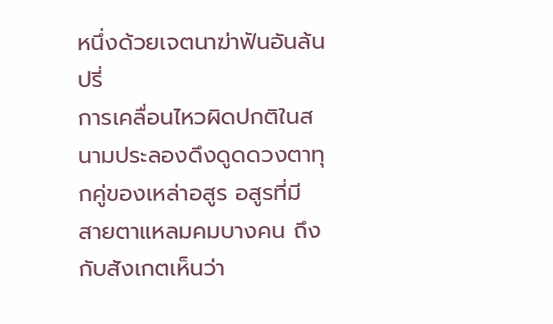หนึ่งด้วยเจตนาฆ่าฟันอันล้นปรี่
การเคลื่อนไหวผิดปกติในสนามประลองดึงดูดดวงตาทุกคู่ของเหล่าอสูร อสูรที่มี
สายตาแหลมคมบางคน ถึงกับสังเกตเห็นว่า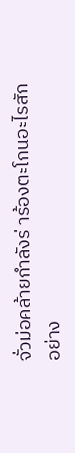จั่วม่อคล้ายกำลังร่ าร้องตะโกนอะไรสัก
อย่าง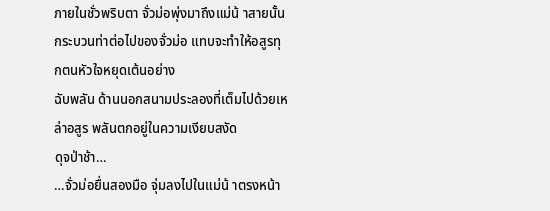ภายในชั่วพริบตา จั่วม่อพุ่งมาถึงแม่น้ าสายนั้น
กระบวนท่าต่อไปของจั่วม่อ แทบจะทำให้อสูรทุกตนหัวใจหยุดเต้นอย่าง
ฉับพลัน ด้านนอกสนามประลองที่เต็มไปด้วยเหล่าอสูร พลันตกอยู่ในความเงียบสงัด
ดุจป่าช้า…
…จั่วม่อยื่นสองมือ จุ่มลงไปในแม่น้ าตรงหน้า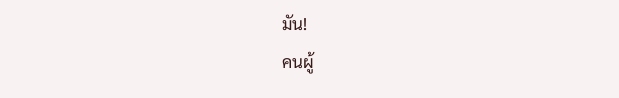มัน!
คนผู้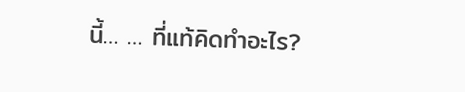นี้… … ที่แท้คิดทำอะไร?